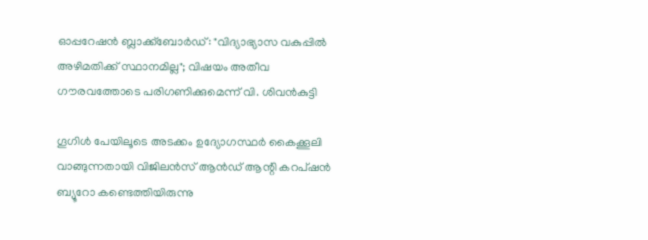ഓപ്പറേഷൻ ബ്ലാക്ക്ബോർഡ്: "വിദ്യാഭ്യാസ വകുപ്പിൽ അഴിമതിക്ക് സ്ഥാനമില്ല"; വിഷയം അതീവ ഗൗരവത്തോടെ പരിഗണിക്കുമെന്ന് വി. ശിവൻകുട്ടി

ഗൂഗിൾ പേയിലൂടെ അടക്കം ഉദ്യോഗസ്ഥർ കൈക്കൂലി വാങ്ങുന്നതായി വിജിലൻസ് ആൻഡ് ആന്റി കറപ്ഷൻ ബ്യൂറോ കണ്ടെത്തിയിരുന്നു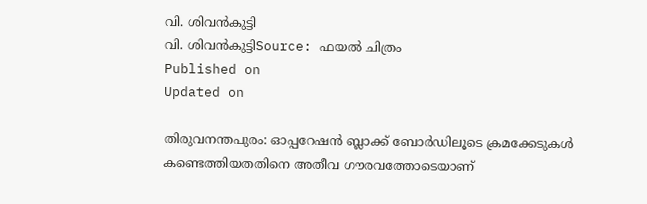വി. ശിവൻകുട്ടി
വി. ശിവൻകുട്ടിSource: ഫയൽ ചിത്രം
Published on
Updated on

തിരുവനന്തപുരം: ഓപ്പറേഷൻ ബ്ലാക്ക് ബോർഡിലൂടെ ക്രമക്കേടുകൾ കണ്ടെത്തിയതതിനെ അതീവ ഗൗരവത്തോടെയാണ്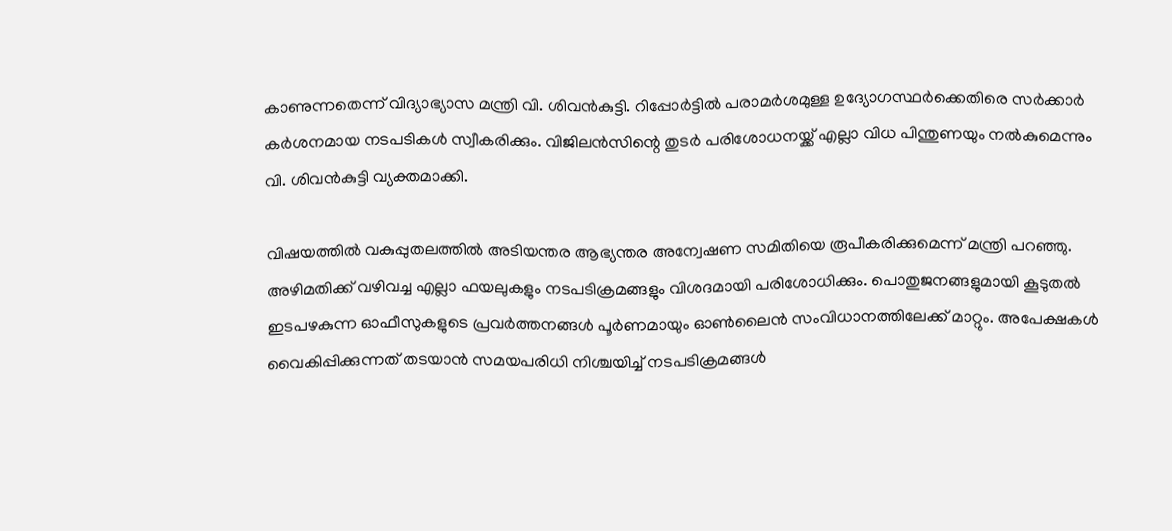കാണുന്നതെന്ന് വിദ്യാഭ്യാസ മന്ത്രി വി. ശിവൻകുട്ടി. റിപ്പോർട്ടിൽ പരാമർശമുള്ള ഉദ്യോഗസ്ഥർക്കെതിരെ സർക്കാർ കർശനമായ നടപടികൾ സ്വീകരിക്കും. വിജിലൻസിന്റെ തുടർ പരിശോധനയ്ക്ക് എല്ലാ വിധ പിന്തുണയും നൽകുമെന്നും വി. ശിവൻകുട്ടി വ്യക്തമാക്കി.

വിഷയത്തിൽ വകുപ്പുതലത്തിൽ അടിയന്തര ആഭ്യന്തര അന്വേഷണ സമിതിയെ രൂപീകരിക്കുമെന്ന് മന്ത്രി പറഞ്ഞു. അഴിമതിക്ക് വഴിവച്ച എല്ലാ ഫയലുകളും നടപടിക്രമങ്ങളും വിശദമായി പരിശോധിക്കും. പൊതുജനങ്ങളുമായി കൂടുതൽ ഇടപഴകുന്ന ഓഫീസുകളുടെ പ്രവർത്തനങ്ങൾ പൂർണമായും ഓൺലൈൻ സംവിധാനത്തിലേക്ക് മാറ്റും. അപേക്ഷകൾ വൈകിപ്പിക്കുന്നത് തടയാൻ സമയപരിധി നിശ്ചയിച്ച് നടപടിക്രമങ്ങൾ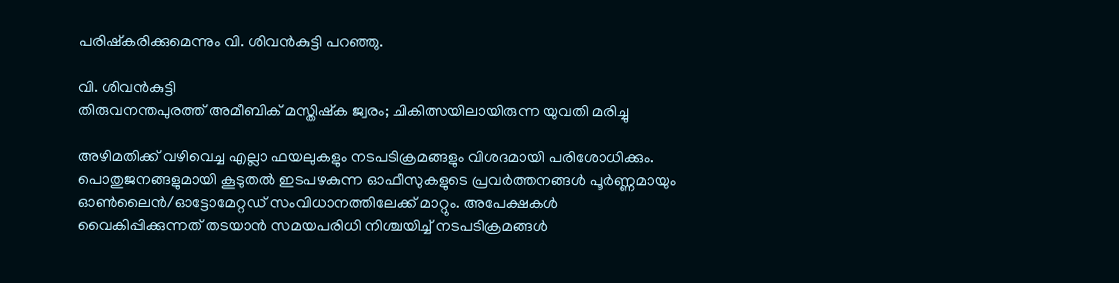പരിഷ്കരിക്കുമെന്നും വി. ശിവൻകുട്ടി പറഞ്ഞു.

വി. ശിവൻകുട്ടി
തിരുവനന്തപുരത്ത് അമീബിക് മസ്തിഷ്ക ജ്വരം; ചികിത്സയിലായിരുന്ന യുവതി മരിച്ചു

അഴിമതിക്ക് വഴിവെച്ച എല്ലാ ഫയലുകളും നടപടിക്രമങ്ങളും വിശദമായി പരിശോധിക്കും. പൊതുജനങ്ങളുമായി കൂടുതൽ ഇടപഴകുന്ന ഓഫീസുകളുടെ പ്രവർത്തനങ്ങൾ പൂർണ്ണമായും ഓൺലൈൻ/ഓട്ടോമേറ്റഡ് സംവിധാനത്തിലേക്ക് മാറ്റും. അപേക്ഷകൾ വൈകിപ്പിക്കുന്നത് തടയാൻ സമയപരിധി നിശ്ചയിച്ച് നടപടിക്രമങ്ങൾ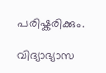പരിഷ്കരിക്കും.

വിദ്യാഭ്യാസ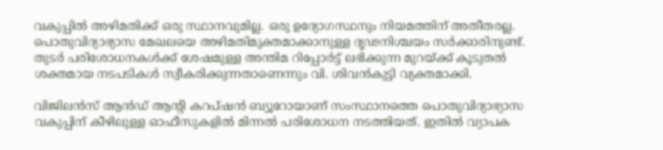വകുപ്പിൽ അഴിമതിക്ക് ഒരു സ്ഥാനവുമില്ല. ഒരു ഉദ്യോഗസ്ഥനും നിയമത്തിന് അതീതരല്ല. പൊതുവിദ്യാഭ്യാസ മേഖലയെ അഴിമതിമുക്തമാക്കാനുള്ള ദൃഢനിശ്ചയം സർക്കാരിനുണ്ട്. തുടർ പരിശോധനകൾക്ക് ശേഷമുള്ള അന്തിമ റിപ്പോർട്ട് ലഭിക്കുന്ന മുറയ്ക്ക് കൂടുതൽ ശക്തമായ നടപടികൾ സ്വീകരിക്കുന്നതാണെന്നും വി. ശിവൻകുട്ടി വ്യക്തമാക്കി.

വിജിലൻസ് ആൻഡ് ആന്റി കറപ്ഷൻ ബ്യൂറോയാണ് സംസ്ഥാനത്തെ പൊതുവിദ്യാഭ്യാസ വകുപ്പിന് കീഴിലുള്ള ഓഫീസുകളിൽ മിന്നൽ പരിശോധന നടത്തിയത്. ഇതിൽ വ്യാപക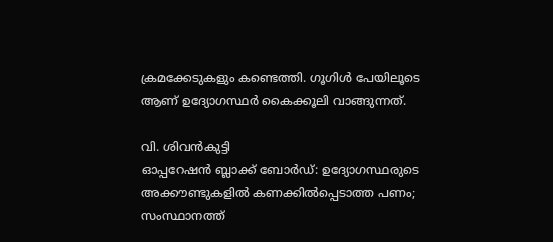ക്രമക്കേടുകളും കണ്ടെത്തി. ഗൂഗിൾ പേയിലൂടെ ആണ് ഉദ്യോഗസ്ഥർ കൈക്കൂലി വാങ്ങുന്നത്.

വി. ശിവൻകുട്ടി
ഓപ്പറേഷൻ ബ്ലാക്ക് ബോർഡ്: ഉദ്യോഗസ്ഥരുടെ അക്കൗണ്ടുകളിൽ കണക്കിൽപ്പെടാത്ത പണം; സംസ്ഥാനത്ത്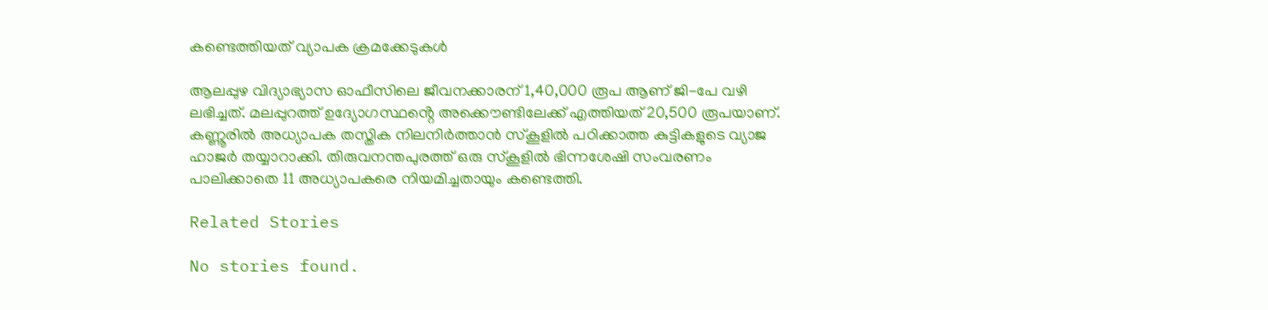കണ്ടെത്തിയത് വ്യാപക ക്രമക്കേടുകൾ

ആലപ്പുഴ വിദ്യാഭ്യാസ ഓഫീസിലെ ജീവനക്കാരന് 1,40,000 രൂപ ആണ് ജി-പേ വഴി ലഭിച്ചത്. മലപ്പുറത്ത് ഉദ്യോഗസ്ഥൻ്റെ അക്കൌണ്ടിലേക്ക് എത്തിയത് 20,500 രൂപയാണ്. കണ്ണൂരിൽ അധ്യാപക തസ്തിക നിലനിർത്താൻ സ്കൂളിൽ പഠിക്കാത്ത കുട്ടികളുടെ വ്യാജ ഹാജർ തയ്യാറാക്കി. തിരുവനന്തപുരത്ത് ഒരു സ്കൂളിൽ ഭിന്നശേഷി സംവരണം പാലിക്കാതെ 11 അധ്യാപകരെ നിയമിച്ചതായും കണ്ടെത്തി.

Related Stories

No stories found.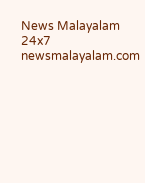News Malayalam 24x7
newsmalayalam.com